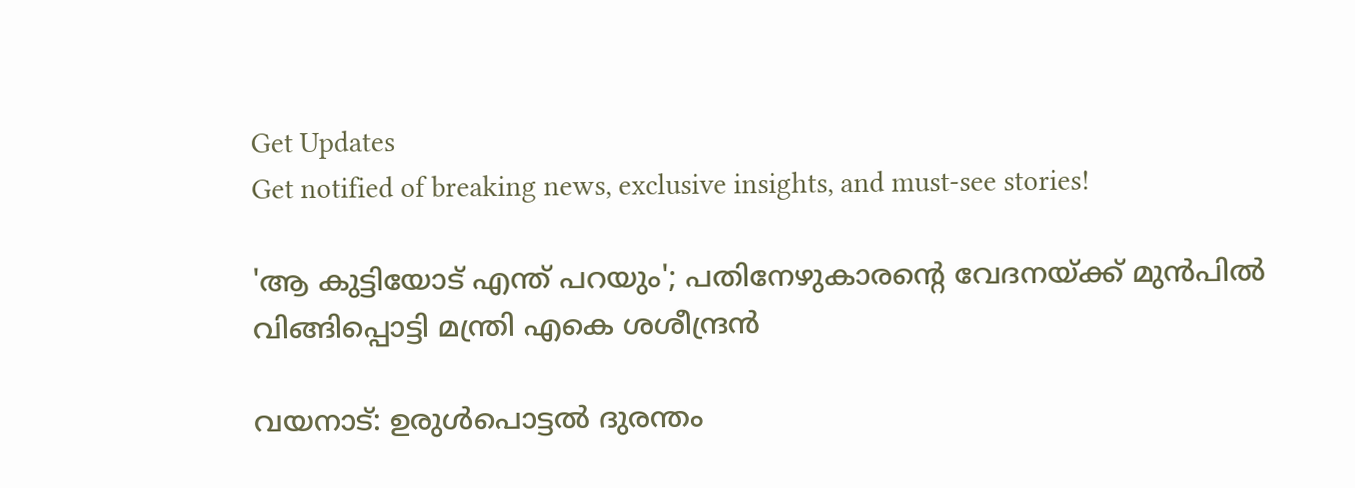Get Updates
Get notified of breaking news, exclusive insights, and must-see stories!

'ആ കുട്ടിയോട് എന്ത് പറയും'; പതിനേഴുകാരന്റെ വേദനയ്ക്ക് മുൻപിൽ വിങ്ങിപ്പൊട്ടി മന്ത്രി എകെ ശശീന്ദ്രൻ

വയനാട്: ഉരുൾപൊട്ടൽ ദുരന്തം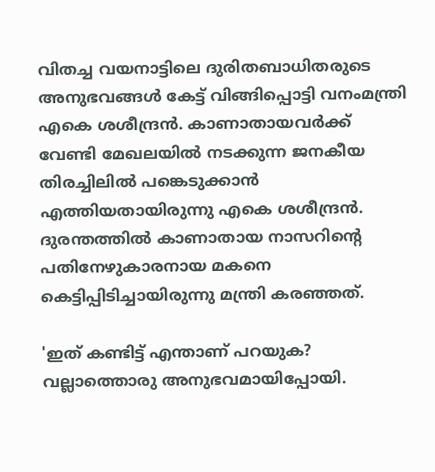വിതച്ച വയനാട്ടിലെ ദുരിതബാധിതരുടെ അനുഭവങ്ങൾ കേട്ട് വിങ്ങിപ്പൊട്ടി വനംമന്ത്രി എകെ ശശീന്ദ്രൻ. കാണാതായവർക്ക് വേണ്ടി മേഖലയിൽ നടക്കുന്ന ജനകീയ തിരച്ചിലിൽ പങ്കെടുക്കാൻ എത്തിയതായിരുന്നു എകെ ശശീന്ദ്രൻ. ദുരന്തത്തിൽ കാണാതായ നാസറിന്റെ പതിനേഴുകാരനായ മകനെ കെട്ടിപ്പിടിച്ചായിരുന്നു മന്ത്രി കരഞ്ഞത്.

'ഇത് കണ്ടിട്ട് എന്താണ് പറയുക? വല്ലാത്തൊരു അനുഭവമായിപ്പോയി.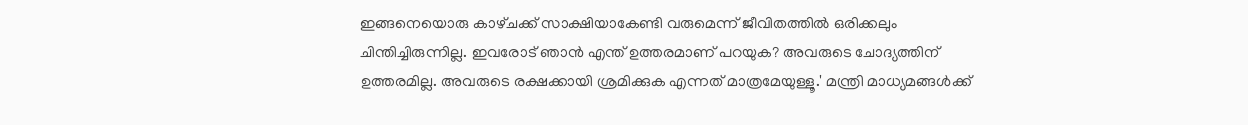ഇങ്ങനെയൊരു കാഴ്‌ചക്ക് സാക്ഷിയാകേണ്ടി വരുമെന്ന് ജീവിതത്തിൽ ഒരിക്കലും ചിന്തിച്ചിരുന്നില്ല. ഇവരോട് ഞാൻ എന്ത് ഉത്തരമാണ് പറയുക? അവരുടെ ചോദ്യത്തിന് ഉത്തരമില്ല. അവരുടെ രക്ഷക്കായി ശ്രമിക്കുക എന്നത് മാത്രമേയുള്ളൂ.' മന്ത്രി മാധ്യമങ്ങൾക്ക്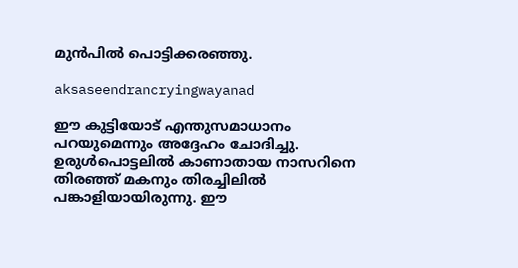മുൻപിൽ പൊട്ടിക്കരഞ്ഞു.

aksaseendrancryingwayanad

ഈ കുട്ടിയോട് എന്തുസമാധാനം പറയുമെന്നും അദ്ദേഹം ചോദിച്ചു. ഉരുൾപൊട്ടലിൽ കാണാതായ നാസറിനെ തിരഞ്ഞ് മകനും തിരച്ചിലിൽ പങ്കാളിയായിരുന്നു. ഈ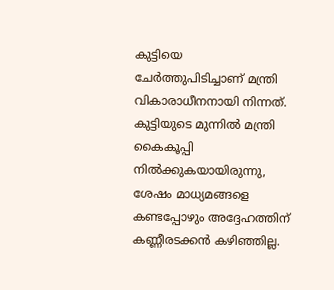കുട്ടിയെ ചേർ‌ത്തുപിടിച്ചാണ് മന്ത്രി വികാരാധീനനായി നിന്നത്. കുട്ടിയുടെ മുന്നിൽ മന്ത്രി കൈകൂപ്പി നിൽക്കുകയായിരുന്നു, ശേഷം മാധ്യമങ്ങളെ കണ്ടപ്പോഴും അദ്ദേഹത്തിന് കണ്ണീരടക്കൻ കഴിഞ്ഞില്ല.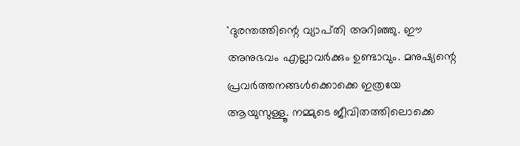'ദുരന്തത്തിന്റെ വ്യാപ്‌തി അറിഞ്ഞു. ഈ അനുഭവം എല്ലാവര്‍ക്കും ഉണ്ടാവും. മനുഷ്യന്റെ പ്രവര്‍ത്തനങ്ങള്‍ക്കൊക്കെ ഇത്രയേ ആയുസുള്ളൂ. നമ്മുടെ ജീവിതത്തിലൊക്കെ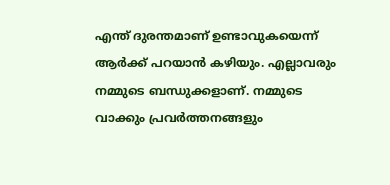എന്ത് ദുരന്തമാണ് ഉണ്ടാവുകയെന്ന് ആര്‍ക്ക് പറയാന്‍ കഴിയും. എല്ലാവരും നമ്മുടെ ബന്ധുക്കളാണ്. നമ്മുടെ വാക്കും പ്രവര്‍ത്തനങ്ങളും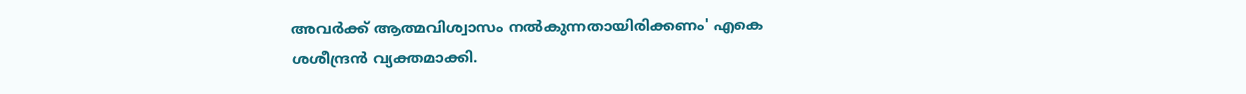അവര്‍ക്ക് ആത്മവിശ്വാസം നല്‍കുന്നതായിരിക്കണം' എകെ ശശീന്ദ്രൻ വ്യക്തമാക്കി.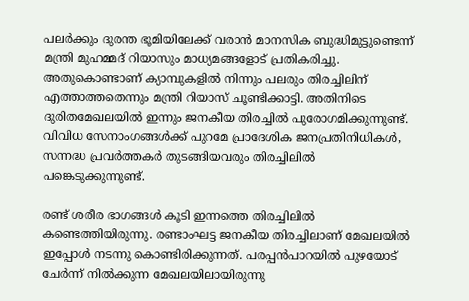പലർക്കും ദുരന്ത ഭൂമിയിലേക്ക് വരാൻ മാനസിക ബുദ്ധിമുട്ടുണ്ടെന്ന് മന്ത്രി മുഹമ്മദ് റിയാസും മാധ്യമങ്ങളോട് പ്രതികരിച്ചു. അതുകൊണ്ടാണ് ക്യാമ്പുകളിൽ നിന്നും പലരും തിരച്ചിലിന് എത്താത്തതെന്നും മന്ത്രി റിയാസ് ചൂണ്ടിക്കാട്ടി. അതിനിടെ ദുരിതമേഖലയില്‍ ഇന്നും ജനകീയ തിരച്ചില്‍ പുരോഗമിക്കുന്നുണ്ട്. വിവിധ സേനാംഗങ്ങൾക്ക് പുറമേ പ്രാദേശിക ജനപ്രതിനിധികള്‍, സന്നദ്ധ പ്രവര്‍ത്തകര്‍ തുടങ്ങിയവരും തിരച്ചിലിൽ പങ്കെടുക്കുന്നുണ്ട്.

രണ്ട് ശരീര ഭാഗങ്ങൾ കൂടി ഇന്നത്തെ തിരച്ചിലിൽ കണ്ടെത്തിയിരുന്നു. രണ്ടാംഘട്ട ജനകീയ തിരച്ചിലാണ് മേഖലയിൽ ഇപ്പോൾ നടന്നു കൊണ്ടിരിക്കുന്നത്. പരപ്പൻപാറയിൽ പുഴയോട് ചേർന്ന് നിൽക്കുന്ന മേഖലയിലായിരുന്നു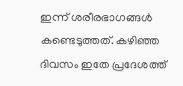ഇന്ന് ശരീരഭാഗങ്ങൾ കണ്ടെടുത്തത്. കഴിഞ്ഞ ദിവസം ഇതേ പ്രദേശത്ത്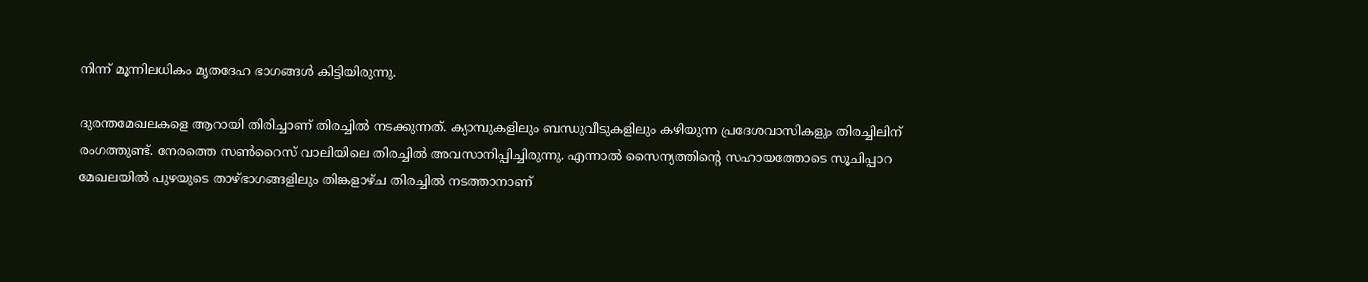നിന്ന് മൂന്നിലധികം മൃതദേഹ ഭാഗങ്ങൾ കിട്ടിയിരുന്നു.

ദുരന്തമേഖലകളെ ആറായി തിരിച്ചാണ് തിരച്ചില്‍ നടക്കുന്നത്. ക്യാമ്പുകളിലും ബന്ധുവീടുകളിലും കഴിയുന്ന പ്രദേശവാസികളും തിരച്ചിലിന് രംഗത്തുണ്ട്. നേരത്തെ സൺറൈസ് വാലിയിലെ തിരച്ചിൽ അവസാനിപ്പിച്ചിരുന്നു. എന്നാൽ സൈന്യത്തിന്റെ സഹായത്തോടെ സൂചിപ്പാറ മേഖലയിൽ പുഴയുടെ താഴ്ഭാഗങ്ങളിലും തിങ്കളാഴ്‌ച തിരച്ചിൽ നടത്താനാണ്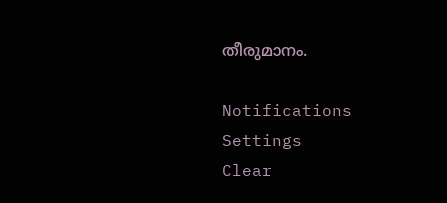തീരുമാനം.

Notifications
Settings
Clear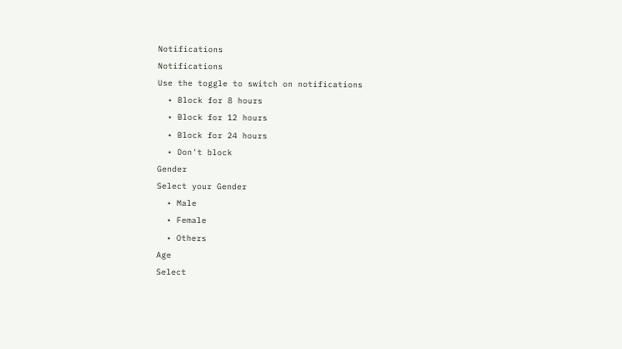Notifications
Notifications
Use the toggle to switch on notifications
  • Block for 8 hours
  • Block for 12 hours
  • Block for 24 hours
  • Don't block
Gender
Select your Gender
  • Male
  • Female
  • Others
Age
Select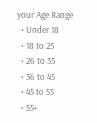your Age Range
  • Under 18
  • 18 to 25
  • 26 to 35
  • 36 to 45
  • 45 to 55
  • 55+